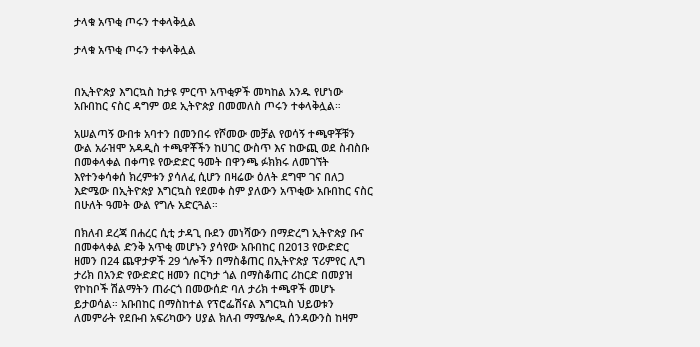ታላቁ አጥቂ ጦሩን ተቀላቅሏል

ታላቁ አጥቂ ጦሩን ተቀላቅሏል


በኢትዮጵያ እግርኳስ ከታዩ ምርጥ አጥቂዎች መካከል አንዱ የሆነው አቡበከር ናስር ዳግም ወደ ኢትዮጵያ በመመለስ ጦሩን ተቀላቅሏል።

አሠልጣኝ ውበቱ አባተን በመንበሩ የሾመው መቻል የወሳኝ ተጫዋቾቹን ውል አራዝሞ አዳዲስ ተጫዋቾችን ከሀገር ውስጥ እና ከውጪ ወደ ስብስቡ በመቀላቀል በቀጣዩ የውድድር ዓመት በዋንጫ ፉክክሩ ለመገኘት እየተንቀሳቀሰ ክረምቱን ያሳለፈ ሲሆን በዛሬው ዕለት ደግሞ ገና በለጋ እድሜው በኢትዮጵያ እግርኳስ የደመቀ ስም ያለውን አጥቂው አቡበከር ናስር በሁለት ዓመት ውል የግሉ አድርጓል።

በክለብ ደረጃ በሐረር ሲቲ ታዳጊ ቡደን መነሻውን በማድረግ ኢትዮጵያ ቡና በመቀላቀል ድንቅ አጥቂ መሆኑን ያሳየው አቡበከር በ2013 የውድድር ዘመን በ24 ጨዋታዎች 29 ጎሎችን በማስቆጠር በኢትዮጵያ ፕሪምየር ሊግ ታሪክ በአንድ የውድድር ዘመን በርካታ ጎል በማስቆጠር ሪከርድ በመያዝ የኮከቦች ሽልማትን ጠራርጎ በመውሰድ ባለ ታሪክ ተጫዋች መሆኑ ይታወሳል። አቡበከር በማስከተል የፕሮፌሽናል እግርኳስ ህይወቱን ለመምራት የደቡብ አፍሪካውን ሀያል ክለብ ማሜሎዲ ሰንዳውንስ ከዛም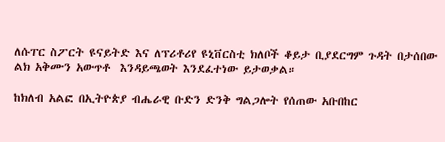ለሱፐር ስፖርት ዩናይትድ እና ለፕሪቶሪየ ዩኒቨርስቲ ክለቦች ቆይታ ቢያደርግም ጉዳት በታሰበው ልክ አቅሙን አውጥቶ  እንዳይጫወት እንደፈተነው ይታወቃል።

ከክለብ አልፎ በኢትዮጵያ ብሔራዊ ቡድን ድንቅ ግልጋሎት የሰጠው አቡበከር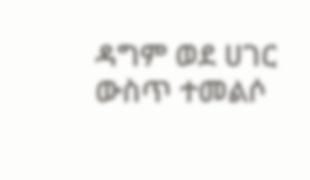ዳግም ወደ ሀገር ውስጥ ተመልሶ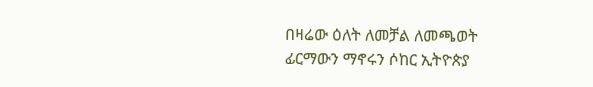በዛሬው ዕለት ለመቻል ለመጫወት ፊርማውን ማኖሩን ሶከር ኢትዮጵያ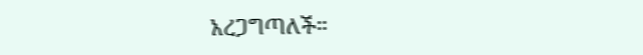አረጋግጣለች።